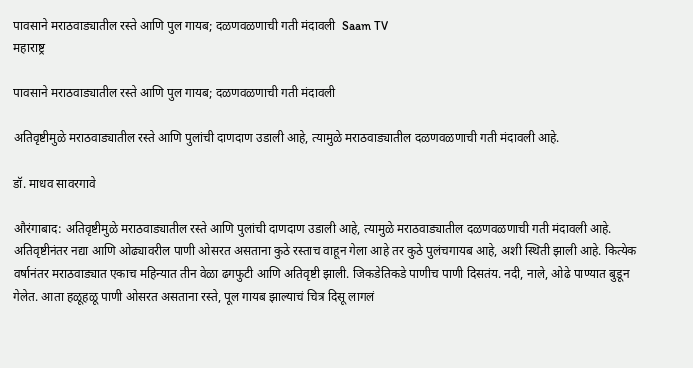पावसाने मराठवाड्यातील रस्ते आणि पुल गायब; दळणवळणाची गती मंदावली  Saam TV
महाराष्ट्र

पावसाने मराठवाड्यातील रस्ते आणि पुल गायब; दळणवळणाची गती मंदावली

अतिवृष्टीमुळे मराठवाड्यातील रस्ते आणि पुलांची दाणदाण उडाली आहे, त्यामुळे मराठवाड्यातील दळणवळणाची गती मंदावली आहे.

डॉ. माधव सावरगावे

औरंगाबाद: अतिवृष्टीमुळे मराठवाड्यातील रस्ते आणि पुलांची दाणदाण उडाली आहे, त्यामुळे मराठवाड्यातील दळणवळणाची गती मंदावली आहे. अतिवृष्टीनंतर नद्या आणि ओढ्यावरील पाणी ओसरत असताना कुठे रस्ताच वाहून गेला आहे तर कुठे पुलंचगायब आहे, अशी स्थिती झाली आहे. कित्येक वर्षानंतर मराठवाड्यात एकाच महिन्यात तीन वेळा ढगफुटी आणि अतिवृष्टी झाली. जिकडेतिकडे पाणीच पाणी दिसतंय. नदी, नाले, ओढे पाण्यात बुडून गेलेत. आता हळूहळू पाणी ओसरत असताना रस्ते, पूल गायब झाल्याचं चित्र दिसू लागलं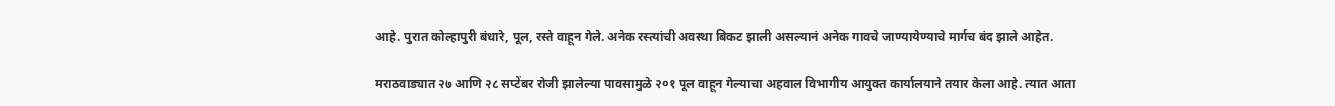आहे. पुरात कोल्हापुरी बंधारे, पूल, रस्ते वाहून गेले. अनेक रस्त्यांची अवस्था बिकट झाली असल्यानं अनेक गावचे जाण्यायेण्याचे मार्गच बंद झाले आहेत.

मराठवाड्यात २७ आणि २८ सप्टेंबर रोजी झालेल्या पावसामुळे २०१ पूल वाहून गेल्याचा अहवाल विभागीय आयुक्त कार्यालयाने तयार केला आहे. त्यात आता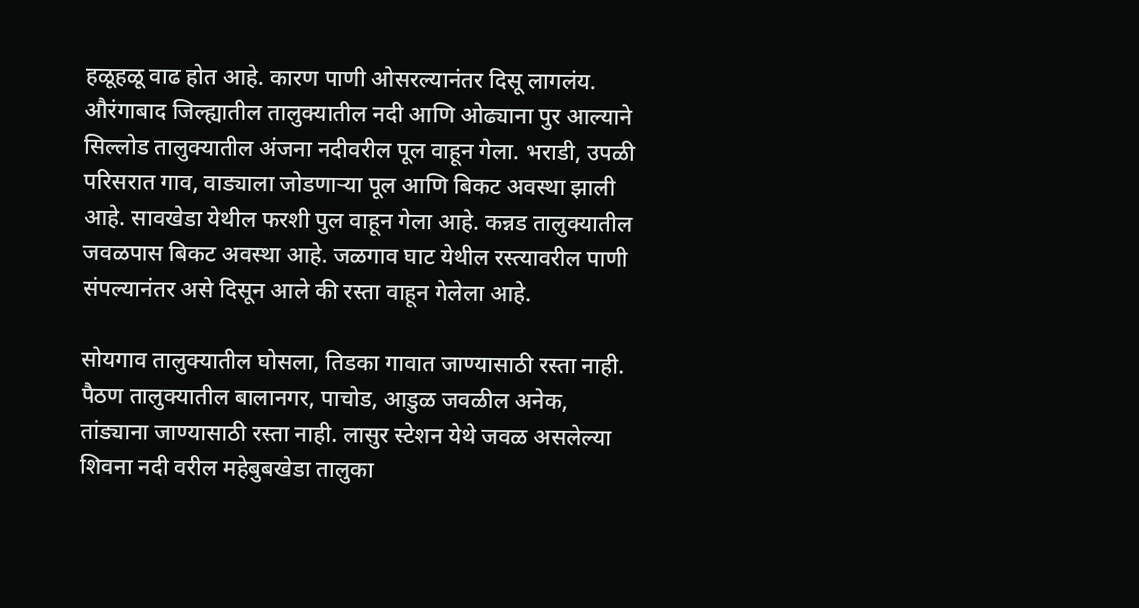हळूहळू वाढ होत आहे. कारण पाणी ओसरल्यानंतर दिसू लागलंय. औरंगाबाद जिल्ह्यातील तालुक्यातील नदी आणि ओढ्याना पुर आल्याने सिल्लोड तालुक्यातील अंजना नदीवरील पूल वाहून गेला. भराडी, उपळी परिसरात गाव, वाड्याला जोडणाऱ्या पूल आणि बिकट अवस्था झाली आहे. सावखेडा येथील फरशी पुल वाहून गेला आहे. कन्नड तालुक्यातील जवळपास बिकट अवस्था आहे. जळगाव घाट येथील रस्त्यावरील पाणी संपल्यानंतर असे दिसून आले की रस्ता वाहून गेलेला आहे.

सोयगाव तालुक्यातील घोसला, तिडका गावात जाण्यासाठी रस्ता नाही. पैठण तालुक्यातील बालानगर, पाचोड, आडुळ जवळील अनेक, तांड्याना जाण्यासाठी रस्ता नाही. लासुर स्टेशन येथे जवळ असलेल्या शिवना नदी वरील महेबुबखेडा तालुका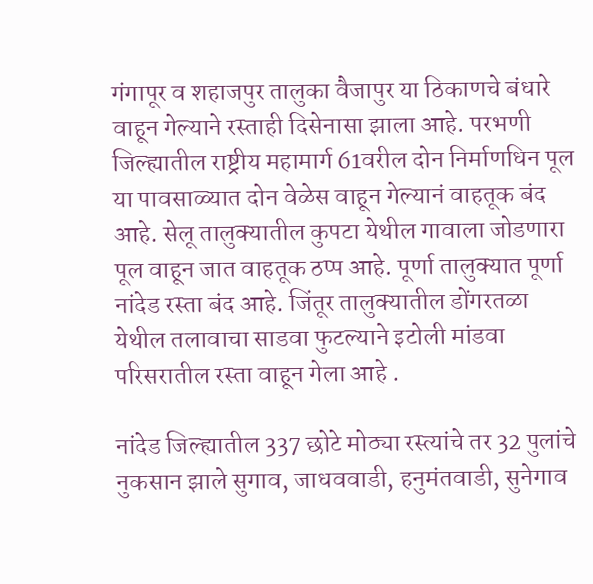गंगापूर व शहाजपुर तालुका वैजापुर या ठिकाणचे बंधारे वाहून गेल्याने रस्ताही दिसेनासा झाला आहे. परभणी जिल्ह्यातील राष्ट्रीय महामार्ग 61वरील दोन निर्माणधिन पूल या पावसाळ्यात दोन वेळेस वाहून गेल्यानं वाहतूक बंद आहे. सेलू तालुक्यातील कुपटा येथील गावाला जोडणारा पूल वाहून जात वाहतूक ठप्प आहे. पूर्णा तालुक्यात पूर्णा नांदेड रस्ता बंद आहे. जिंतूर तालुक्यातील डोंगरतळा येथील तलावाचा साडवा फुटल्याने इटोली मांडवा परिसरातील रस्ता वाहून गेला आहे .

नांदेड जिल्ह्यातील 337 छोटे मोठ्या रस्त्यांचे तर 32 पुलांचे नुकसान झाले सुगाव, जाधववाडी, हनुमंतवाडी, सुनेगाव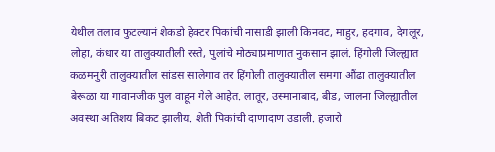येथील तलाव फुटल्यानं शेकडो हेक्टर पिकांची नासाडी झाली किनवट, माहुर, हदगाव, देगलूर, लोहा, कंधार या तालुक्यातीली रस्ते, पुलांचे मोठ्याप्रमाणात नुकसान झालं. हिंगोली जिल्ह्यात कळमनुरी तालुक्यातील सांडस सालेगाव तर हिंगोली तालुक्यातील समगा औंढा तालुक्यातील बेरूळा या गावानजीक पुल वाहून गेले आहेत. लातूर, उस्मानाबाद, बीड, जालना जिल्ह्यातील अवस्था अतिशय बिकट झालीय. शेती पिकांची दाणादाण उडाली. हजारो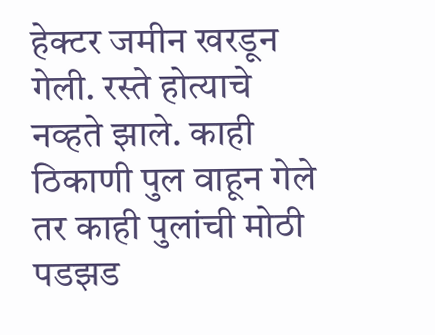हेक्टर जमीन खरडून गेली. रस्ते होत्याचे नव्हते झाले. काही ठिकाणी पुल वाहून गेले तर काही पुलांची मोठी पडझड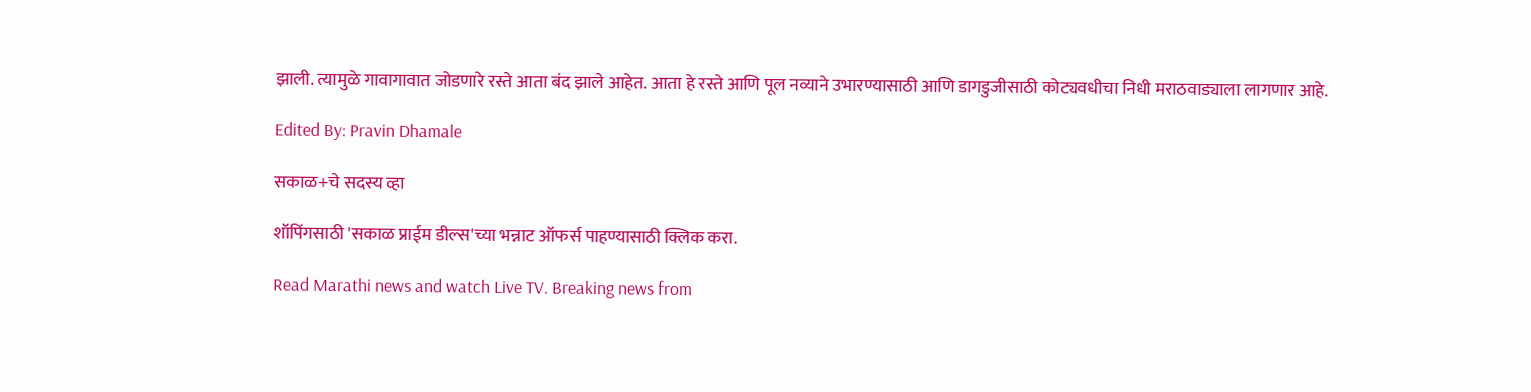झाली. त्यामुळे गावागावात जोडणारे रस्ते आता बंद झाले आहेत. आता हे रस्ते आणि पूल नव्याने उभारण्यासाठी आणि डागडुजीसाठी कोट्यवधीचा निधी मराठवाड्याला लागणार आहे.

Edited By: Pravin Dhamale

सकाळ+चे सदस्य व्हा

शॉपिंगसाठी 'सकाळ प्राईम डील्स'च्या भन्नाट ऑफर्स पाहण्यासाठी क्लिक करा.

Read Marathi news and watch Live TV. Breaking news from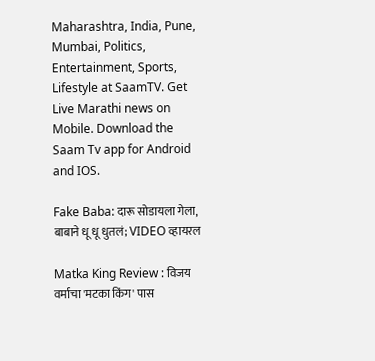Maharashtra, India, Pune, Mumbai, Politics, Entertainment, Sports, Lifestyle at SaamTV. Get Live Marathi news on Mobile. Download the Saam Tv app for Android and IOS.

Fake Baba: दारू सोडायला गेला, बाबाने धू धू धुतलं; VIDEO व्हायरल

Matka King Review : विजय वर्माचा 'मटका किंग' पास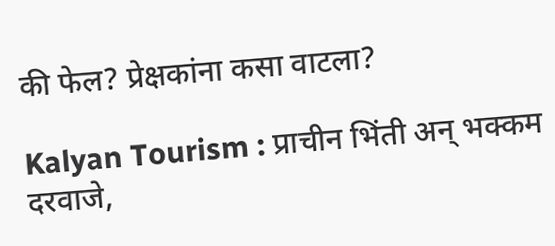की फेल? प्रेक्षकांना कसा वाटला?

Kalyan Tourism : प्राचीन भिंती अन् भक्कम दरवाजे,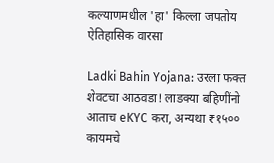कल्याणमधील 'हा' किल्ला जपतोय ऐतिहासिक वारसा

Ladki Bahin Yojana: उरला फक्त शेवटचा आठवडा! लाडक्या बहिणींनो आताच eKYC करा, अन्यथा ₹१५०० कायमचे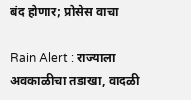बंद होणार; प्रोसेस वाचा

Rain Alert : राज्याला अवकाळीचा तडाखा, वादळी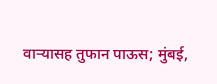वाऱ्यासह तुफान पाऊस; मुंबई,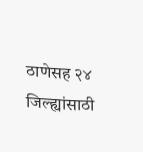ठाणेसह २४ जिल्ह्यांसाठी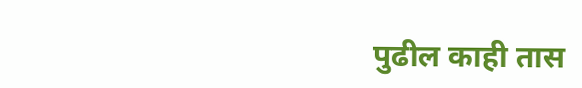पुढील काही तास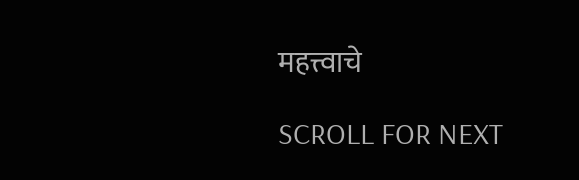महत्त्वाचे

SCROLL FOR NEXT